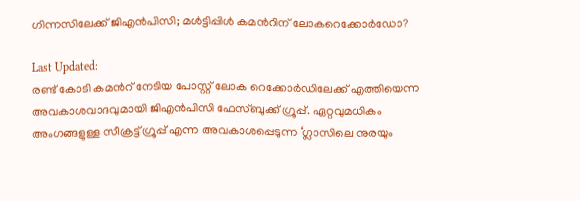ഗിന്നസിലേക്ക് ജിഎൻപിസി; മൾട്ടിപ്പിൾ കമന്‍റിന് ലോകറെക്കോർഡോ?

Last Updated:
രണ്ട് കോടി കമന്‍റ് നേടിയ പോസ്റ്റ് ലോക റെക്കോർഡിലേക്ക് എത്തിയെന്ന അവകാശവാദവുമായി ജിഎൻപിസി ഫേസ്ബുക്ക് ഗ്രൂപ്പ്. ഏറ്റവുമധികം അംഗങ്ങളുള്ള സീക്രട്ട് ഗ്രൂപ്പ് എന്ന അവകാശപ്പെടുന്ന ‘ഗ്ലാസിലെ നുരയും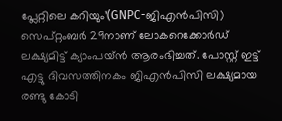പ്ലേറ്റിലെ കറിയും’(GNPC-ജിഎൻപിസി) സെപ്റ്റംബർ 29നാണ് ലോകറെക്കോർഡ് ലക്ഷ്യമിട്ട് ക്യാംപയ്ൻ ആരംഭിച്ചത്. പോസ്റ്റ് ഇട്ട് എട്ടു ദിവസത്തിനകം ജിഎൻപിസി ലക്ഷ്യമായ രണ്ടു കോടി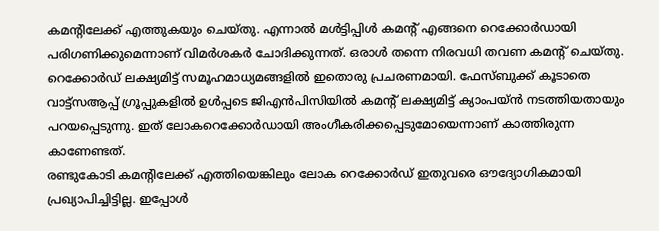കമന്‍റിലേക്ക് എത്തുകയും ചെയ്തു. എന്നാൽ മൾട്ടിപ്പിൾ കമന്‍റ് എങ്ങനെ റെക്കോർഡായി പരിഗണിക്കുമെന്നാണ് വിമർശകർ ചോദിക്കുന്നത്. ഒരാൾ തന്നെ നിരവധി തവണ കമന്‍റ് ചെയ്തു. റെക്കോർഡ് ലക്ഷ്യമിട്ട് സമൂഹമാധ്യമങ്ങളിൽ ഇതൊരു പ്രചരണമായി. ഫേസ്ബുക്ക് കൂടാതെ വാട്ട്സആപ്പ് ഗ്രൂപ്പുകളിൽ ഉൾപ്പടെ ജിഎൻപിസിയിൽ കമന്‍റ് ലക്ഷ്യമിട്ട് ക്യാംപയ്ൻ നടത്തിയതായും പറയപ്പെടുന്നു. ഇത് ലോകറെക്കോർഡായി അംഗീകരിക്കപ്പെടുമോയെന്നാണ് കാത്തിരുന്ന കാണേണ്ടത്.
രണ്ടുകോടി കമന്‍റിലേക്ക് എത്തിയെങ്കിലും ലോക റെക്കോർഡ് ഇതുവരെ ഔദ്യോഗികമായി പ്രഖ്യാപിച്ചിട്ടില്ല. ഇപ്പോൾ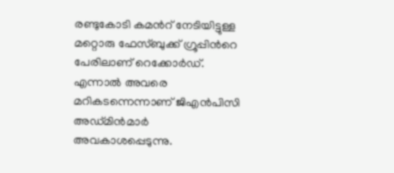രണ്ടുകോടി കമന്‍റ് നേടിയിട്ടുള്ള മറ്റൊരു ഫേസ്ബുക്ക് ഗ്രൂപ്പിന്‍റെ പേരിലാണ് റെക്കോർഡ്. എന്നാൽ അവരെ മറികടന്നെന്നാണ് ജിഎൻപിസി അഡ്മിൻമാർ അവകാശപ്പെടുന്നു.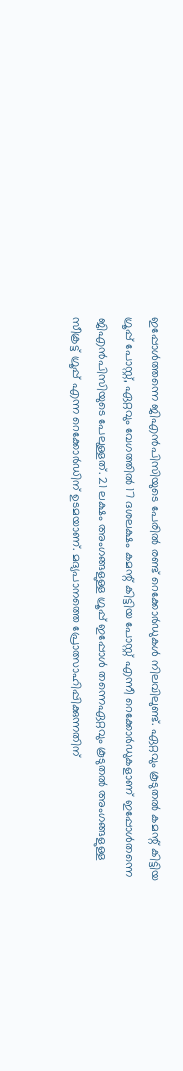ഇപ്പോൾത്തന്നെ ജിഎന്‍പിസിയുടെ പേരിൽ രണ്ട് റെക്കോര്‍ഡുകള്‍ നിലവിലുണ്ട്. ഏറ്റവും കൂടുതല്‍ കമന്റ് കിട്ടിയ ഗ്രൂപ്പ് പോസ്റ്റ്, ഏറ്റവും വേഗത്തില്‍ 17 ദശലക്ഷം കമന്റ് കിട്ടിയ പോസ്റ്റ് എന്നീ റെക്കോര്‍ഡുകളാണ് ഇപ്പോള്‍തന്നെ ജിഎന്‍പിസിയുടെ പേലുള്ളത്. 21 ലക്ഷം അംഗങ്ങളുള്ള ഗ്രൂപ്പ് ഇപ്പോള്‍ തന്നെഏറ്റവും കൂടുതല്‍ അംഗങ്ങളുള്ള സീക്രട്ട് ഗ്രൂപ്പ് എന്ന റെക്കോര്‍ഡിന് ഉടമയാണ്. മദ്യപാനത്തെ പ്രോത്സാഹിപ്പിക്കുന്നതിന്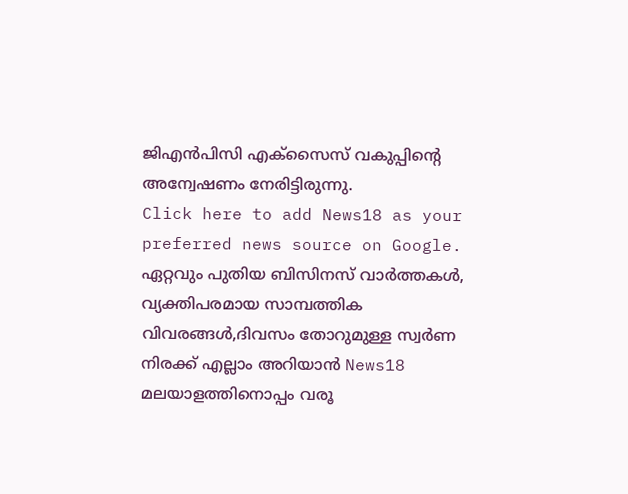ജിഎൻപിസി എക്സൈസ് വകുപ്പിന്റെ അന്വേഷണം നേരിട്ടിരുന്നു.
Click here to add News18 as your preferred news source on Google.
ഏറ്റവും പുതിയ ബിസിനസ് വാർത്തകൾ, വ്യക്തിപരമായ സാമ്പത്തിക വിവരങ്ങൾ,ദിവസം തോറുമുള്ള സ്വർണ നിരക്ക് എല്ലാം അറിയാൻ News18 മലയാളത്തിനൊപ്പം വരൂ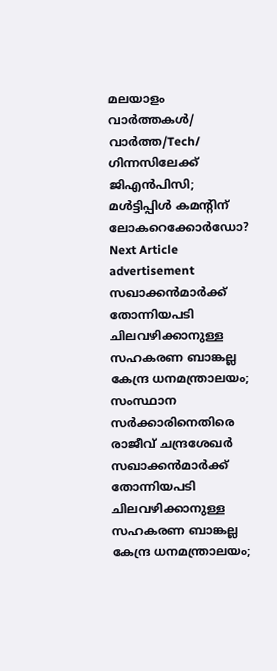മലയാളം വാർത്തകൾ/ വാർത്ത/Tech/
ഗിന്നസിലേക്ക് ജിഎൻപിസി; മൾട്ടിപ്പിൾ കമന്‍റിന് ലോകറെക്കോർഡോ?
Next Article
advertisement
സഖാക്കൻമാർക്ക് തോന്നിയപടി ചിലവഴിക്കാനുള്ള സഹകരണ ബാങ്കല്ല കേന്ദ്ര ധനമന്ത്രാലയം; സംസ്ഥാന സർക്കാരിനെതിരെ രാജീവ് ചന്ദ്രശേഖർ
സഖാക്കൻമാർക്ക് തോന്നിയപടി ചിലവഴിക്കാനുള്ള സഹകരണ ബാങ്കല്ല കേന്ദ്ര ധനമന്ത്രാലയം;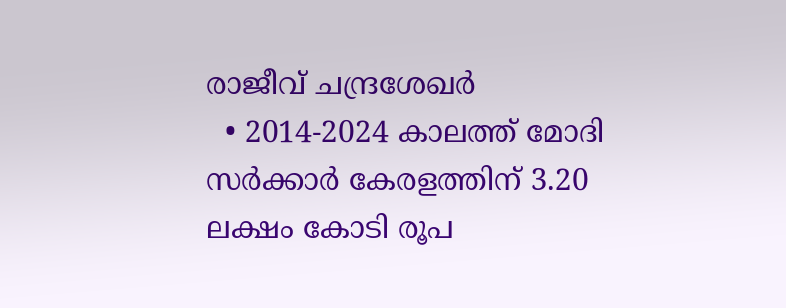രാജീവ് ചന്ദ്രശേഖർ
  • 2014-2024 കാലത്ത് മോദി സർക്കാർ കേരളത്തിന് 3.20 ലക്ഷം കോടി രൂപ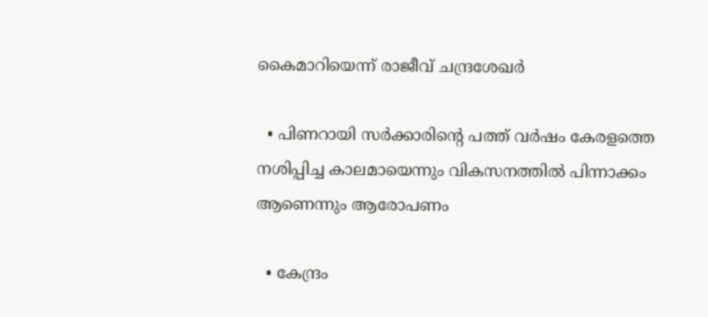കൈമാറിയെന്ന് രാജീവ് ചന്ദ്രശേഖർ

  • പിണറായി സർക്കാരിന്റെ പത്ത് വർഷം കേരളത്തെ നശിപ്പിച്ച കാലമായെന്നും വികസനത്തിൽ പിന്നാക്കം ആണെന്നും ആരോപണം

  • കേന്ദ്രം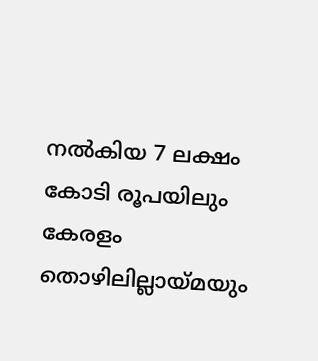നൽകിയ 7 ലക്ഷം കോടി രൂപയിലും കേരളം തൊഴിലില്ലായ്മയും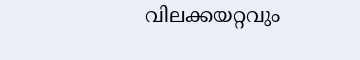വിലക്കയറ്റവും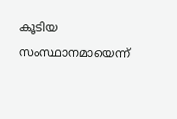കൂടിയ സംസ്ഥാനമായെന്ന്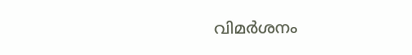വിമർശനം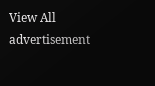View All
advertisement